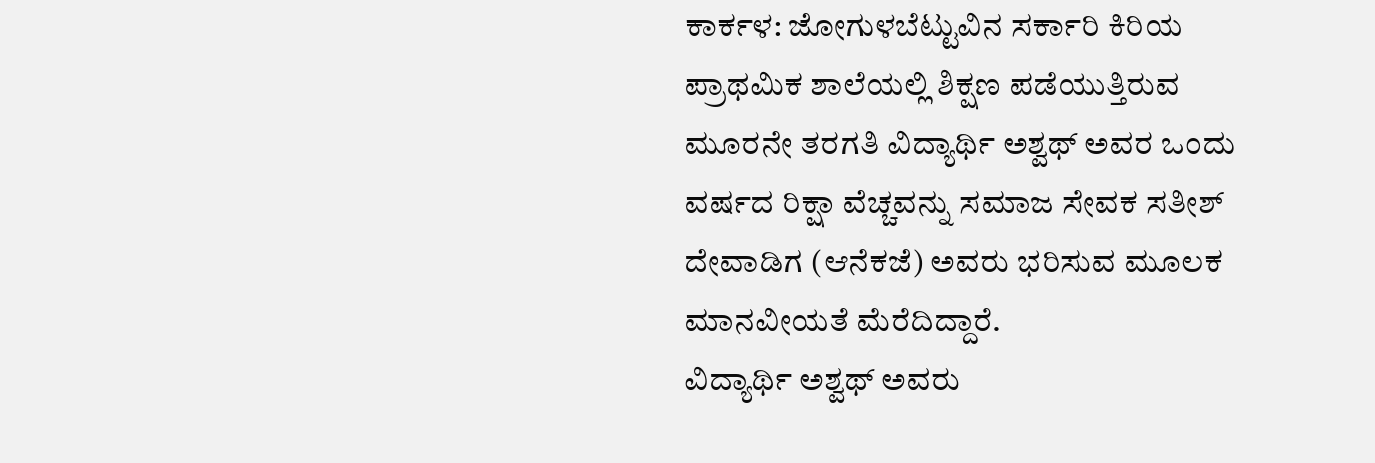ಕಾರ್ಕಳ: ಜೋಗುಳಬೆಟ್ಟುವಿನ ಸರ್ಕಾರಿ ಕಿರಿಯ ಪ್ರಾಥಮಿಕ ಶಾಲೆಯಲ್ಲಿ ಶಿಕ್ಷಣ ಪಡೆಯುತ್ತಿರುವ ಮೂರನೇ ತರಗತಿ ವಿದ್ಯಾರ್ಥಿ ಅಶ್ವಥ್ ಅವರ ಒಂದು ವರ್ಷದ ರಿಕ್ಷಾ ವೆಚ್ಚವನ್ನು ಸಮಾಜ ಸೇವಕ ಸತೀಶ್ ದೇವಾಡಿಗ (ಆನೆಕಜೆ) ಅವರು ಭರಿಸುವ ಮೂಲಕ ಮಾನವೀಯತೆ ಮೆರೆದಿದ್ದಾರೆ.
ವಿದ್ಯಾರ್ಥಿ ಅಶ್ವಥ್ ಅವರು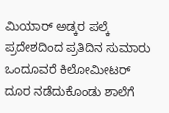ಮಿಯಾರ್ ಅಡ್ಕರ ಪಲ್ಕೆ ಪ್ರದೇಶದಿಂದ ಪ್ರತಿದಿನ ಸುಮಾರು ಒಂದೂವರೆ ಕಿಲೋಮೀಟರ್ ದೂರ ನಡೆದುಕೊಂಡು ಶಾಲೆಗೆ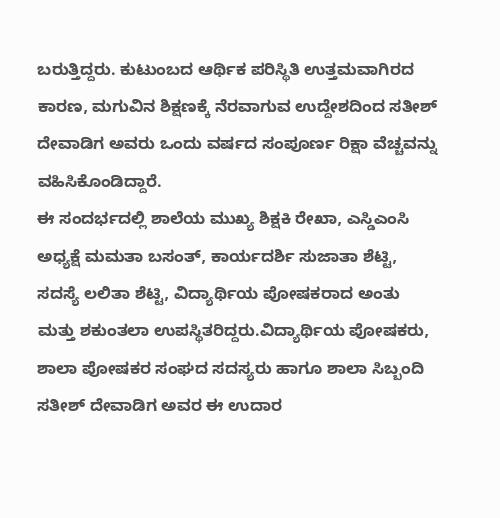ಬರುತ್ತಿದ್ದರು. ಕುಟುಂಬದ ಆರ್ಥಿಕ ಪರಿಸ್ಥಿತಿ ಉತ್ತಮವಾಗಿರದ ಕಾರಣ, ಮಗುವಿನ ಶಿಕ್ಷಣಕ್ಕೆ ನೆರವಾಗುವ ಉದ್ದೇಶದಿಂದ ಸತೀಶ್ ದೇವಾಡಿಗ ಅವರು ಒಂದು ವರ್ಷದ ಸಂಪೂರ್ಣ ರಿಕ್ಷಾ ವೆಚ್ಚವನ್ನು ವಹಿಸಿಕೊಂಡಿದ್ದಾರೆ.
ಈ ಸಂದರ್ಭದಲ್ಲಿ ಶಾಲೆಯ ಮುಖ್ಯ ಶಿಕ್ಷಕಿ ರೇಖಾ, ಎಸ್ಡಿಎಂಸಿ ಅಧ್ಯಕ್ಷೆ ಮಮತಾ ಬಸಂತ್, ಕಾರ್ಯದರ್ಶಿ ಸುಜಾತಾ ಶೆಟ್ಟಿ, ಸದಸ್ಯೆ ಲಲಿತಾ ಶೆಟ್ಟಿ, ವಿದ್ಯಾರ್ಥಿಯ ಪೋಷಕರಾದ ಅಂತು ಮತ್ತು ಶಕುಂತಲಾ ಉಪಸ್ಥಿತರಿದ್ದರು.ವಿದ್ಯಾರ್ಥಿಯ ಪೋಷಕರು, ಶಾಲಾ ಪೋಷಕರ ಸಂಘದ ಸದಸ್ಯರು ಹಾಗೂ ಶಾಲಾ ಸಿಬ್ಬಂದಿ ಸತೀಶ್ ದೇವಾಡಿಗ ಅವರ ಈ ಉದಾರ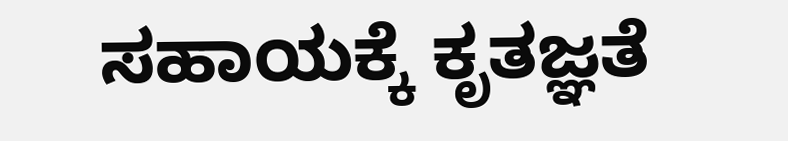ಸಹಾಯಕ್ಕೆ ಕೃತಜ್ಞತೆ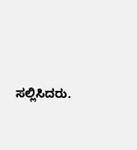ಸಲ್ಲಿಸಿದರು.